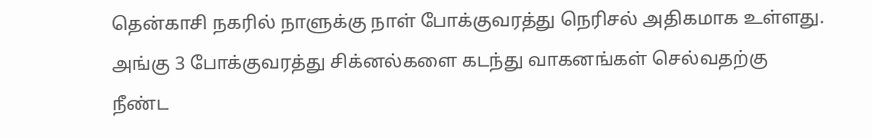தென்காசி நகரில் நாளுக்கு நாள் போக்குவரத்து நெரிசல் அதிகமாக உள்ளது. அங்கு 3 போக்குவரத்து சிக்னல்களை கடந்து வாகனங்கள் செல்வதற்கு நீண்ட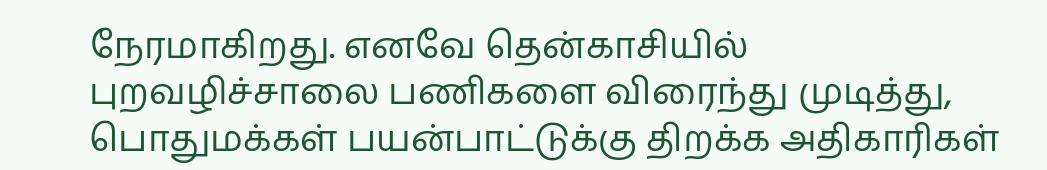நேரமாகிறது. எனவே தென்காசியில் புறவழிச்சாலை பணிகளை விரைந்து முடித்து, பொதுமக்கள் பயன்பாட்டுக்கு திறக்க அதிகாரிகள்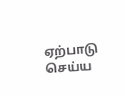ஏற்பாடு செய்ய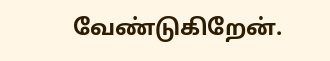வேண்டுகிறேன்.